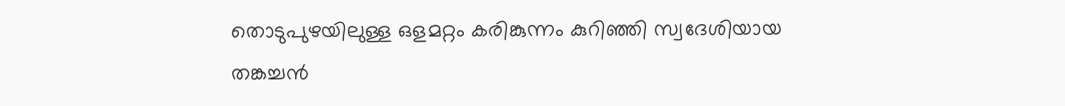തൊടുപുഴയിലുള്ള ഒളമറ്റം കരിങ്കുന്നം കുറിഞ്ഞി സ്വദേശിയായ തങ്കച്ചൻ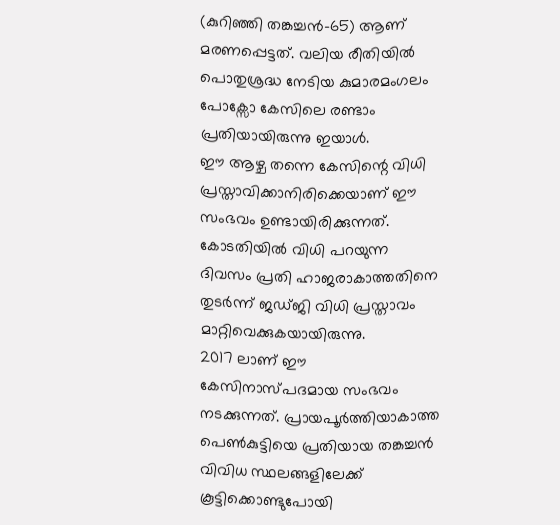(കുറിഞ്ഞി തങ്കച്ചൻ-65) ആണ് മരണപ്പെട്ടത്. വലിയ രീതിയിൽ പൊതുശ്രദ്ധ നേടിയ കുമാരമംഗലം പോക്സോ കേസിലെ രണ്ടാം പ്രതിയായിരുന്നു ഇയാൾ.
ഈ ആഴ്ച തന്നെ കേസിന്റെ വിധി പ്രസ്താവിക്കാനിരിക്കെയാണ് ഈ സംഭവം ഉണ്ടായിരിക്കുന്നത്. കോടതിയിൽ വിധി പറയുന്ന ദിവസം പ്രതി ഹാജരാകാത്തതിനെ തുടർന്ന് ജഡ്ജി വിധി പ്രസ്താവം മാറ്റിവെക്കുകയായിരുന്നു.
2017 ലാണ് ഈ കേസിനാസ്പദമായ സംഭവം നടക്കുന്നത്. പ്രായപൂർത്തിയാകാത്ത പെൺകുട്ടിയെ പ്രതിയായ തങ്കച്ചൻ വിവിധ സ്ഥലങ്ങളിലേക്ക് കൂട്ടിക്കൊണ്ടുപോയി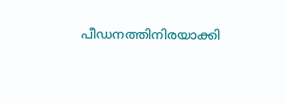പീഡനത്തിനിരയാക്കി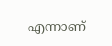എന്നാണ്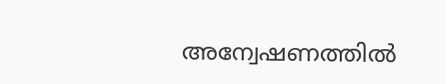അന്വേഷണത്തിൽ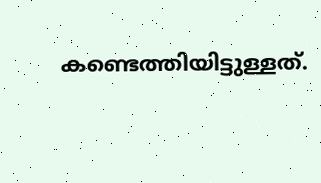കണ്ടെത്തിയിട്ടുള്ളത്.